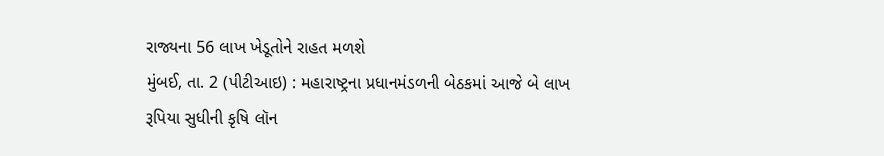રાજ્યના 56 લાખ ખેડૂતોને રાહત મળશે
મુંબઈ, તા. 2 (પીટીઆઇ) : મહારાષ્ટ્રના પ્રધાનમંડળની બેઠકમાં આજે બે લાખ રૂપિયા સુધીની કૃષિ લૉન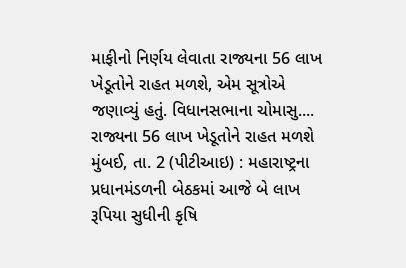માફીનો નિર્ણય લેવાતા રાજ્યના 56 લાખ ખેડૂતોને રાહત મળશે, એમ સૂત્રોએ જણાવ્યું હતું. વિધાનસભાના ચોમાસુ....
રાજ્યના 56 લાખ ખેડૂતોને રાહત મળશે
મુંબઈ, તા. 2 (પીટીઆઇ) : મહારાષ્ટ્રના પ્રધાનમંડળની બેઠકમાં આજે બે લાખ રૂપિયા સુધીની કૃષિ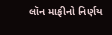લૉન માફીનો નિર્ણય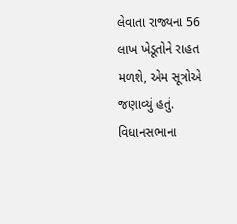લેવાતા રાજ્યના 56 લાખ ખેડૂતોને રાહત મળશે, એમ સૂત્રોએ જણાવ્યું હતું. વિધાનસભાના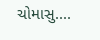ચોમાસુ....